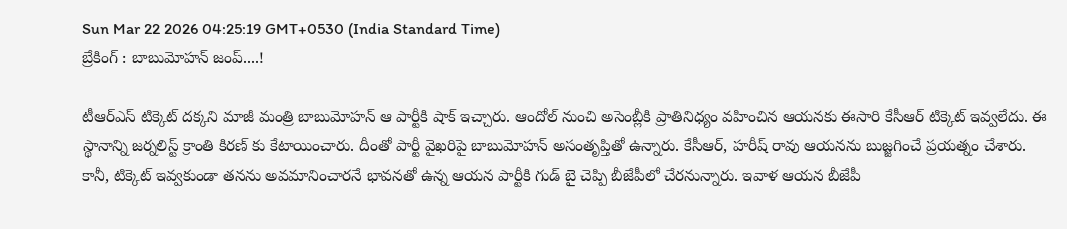Sun Mar 22 2026 04:25:19 GMT+0530 (India Standard Time)
బ్రేకింగ్ : బాబుమోహన్ జంప్....!

టీఆర్ఎస్ టిక్కెట్ దక్కని మాజీ మంత్రి బాబుమోహన్ ఆ పార్టీకి షాక్ ఇచ్చారు. ఆందోల్ నుంచి అసెంబ్లీకి ప్రాతినిధ్యం వహించిన ఆయనకు ఈసారి కేసీఆర్ టిక్కెట్ ఇవ్వలేదు. ఈ స్థానాన్ని జర్నలిస్ట్ క్రాంతి కిరణ్ కు కేటాయించారు. దీంతో పార్టీ వైఖరిపై బాబుమోహన్ అసంతృప్తితో ఉన్నారు. కేసీఆర్, హరీష్ రావు ఆయనను బుజ్జగించే ప్రయత్నం చేశారు. కానీ, టిక్కెట్ ఇవ్వకుండా తనను అవమానించారనే భావనతో ఉన్న ఆయన పార్టీకి గుడ్ బై చెప్పి బీజేపీలో చేరనున్నారు. ఇవాళ ఆయన బీజేపీ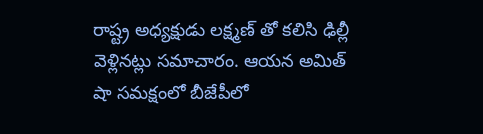రాష్ట్ర అధ్యక్షుడు లక్ష్మణ్ తో కలిసి ఢిల్లీ వెళ్లినట్లు సమాచారం. ఆయన అమిత్ షా సమక్షంలో బీజేపీలో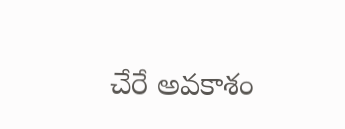చేరే అవకాశం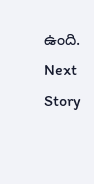ఉంది.
Next Story